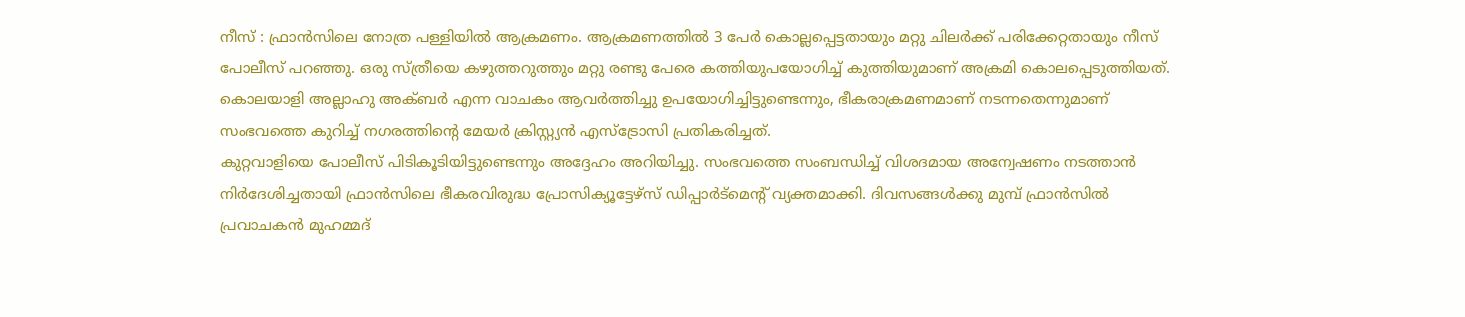നീസ് : ഫ്രാൻസിലെ നോത്ര പള്ളിയിൽ ആക്രമണം. ആക്രമണത്തിൽ 3 പേർ കൊല്ലപ്പെട്ടതായും മറ്റു ചിലർക്ക് പരിക്കേറ്റതായും നീസ് പോലീസ് പറഞ്ഞു. ഒരു സ്ത്രീയെ കഴുത്തറുത്തും മറ്റു രണ്ടു പേരെ കത്തിയുപയോഗിച്ച് കുത്തിയുമാണ് അക്രമി കൊലപ്പെടുത്തിയത്. കൊലയാളി അല്ലാഹു അക്ബർ എന്ന വാചകം ആവർത്തിച്ചു ഉപയോഗിച്ചിട്ടുണ്ടെന്നും, ഭീകരാക്രമണമാണ് നടന്നതെന്നുമാണ് സംഭവത്തെ കുറിച്ച് നഗരത്തിന്റെ മേയർ ക്രിസ്റ്റ്യൻ എസ്ട്രോസി പ്രതികരിച്ചത്.
കുറ്റവാളിയെ പോലീസ് പിടികൂടിയിട്ടുണ്ടെന്നും അദ്ദേഹം അറിയിച്ചു. സംഭവത്തെ സംബന്ധിച്ച് വിശദമായ അന്വേഷണം നടത്താൻ നിർദേശിച്ചതായി ഫ്രാൻസിലെ ഭീകരവിരുദ്ധ പ്രോസിക്യൂട്ടേഴ്സ് ഡിപ്പാർട്മെന്റ് വ്യക്തമാക്കി. ദിവസങ്ങൾക്കു മുമ്പ് ഫ്രാൻസിൽ പ്രവാചകൻ മുഹമ്മദ്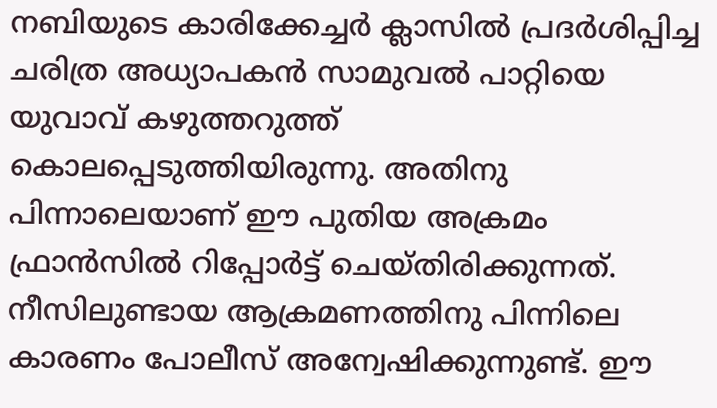നബിയുടെ കാരിക്കേച്ചർ ക്ലാസിൽ പ്രദർശിപ്പിച്ച ചരിത്ര അധ്യാപകൻ സാമുവൽ പാറ്റിയെ യുവാവ് കഴുത്തറുത്ത് കൊലപ്പെടുത്തിയിരുന്നു. അതിനു പിന്നാലെയാണ് ഈ പുതിയ അക്രമം ഫ്രാൻസിൽ റിപ്പോർട്ട് ചെയ്തിരിക്കുന്നത്.
നീസിലുണ്ടായ ആക്രമണത്തിനു പിന്നിലെ കാരണം പോലീസ് അന്വേഷിക്കുന്നുണ്ട്. ഈ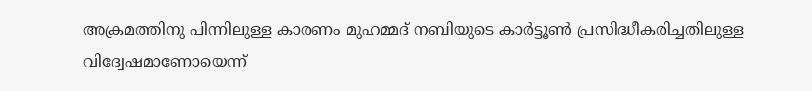അക്രമത്തിനു പിന്നിലുള്ള കാരണം മുഹമ്മദ് നബിയുടെ കാർട്ടൂൺ പ്രസിദ്ധീകരിച്ചതിലുള്ള വിദ്വേഷമാണോയെന്ന്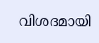വിശദമായി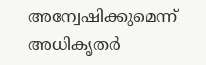അന്വേഷിക്കുമെന്ന് അധികൃതർ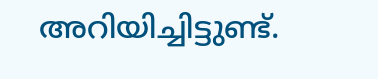അറിയിച്ചിട്ടുണ്ട്.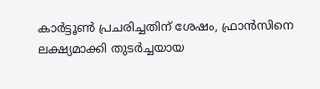കാർട്ടൂൺ പ്രചരിച്ചതിന് ശേഷം, ഫ്രാൻസിനെ ലക്ഷ്യമാക്കി തുടർച്ചയായ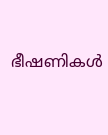ഭീഷണികൾ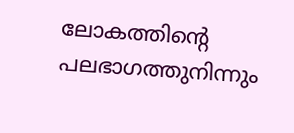ലോകത്തിന്റെ പലഭാഗത്തുനിന്നും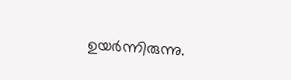ഉയർന്നിരുന്നു.